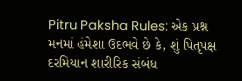Pitru Paksha Rules: એક પ્રશ્ન મનમાં હંમેશા ઉદભવે છે કે, શું પિતૃપક્ષ દરમિયાન શારીરિક સંબંધ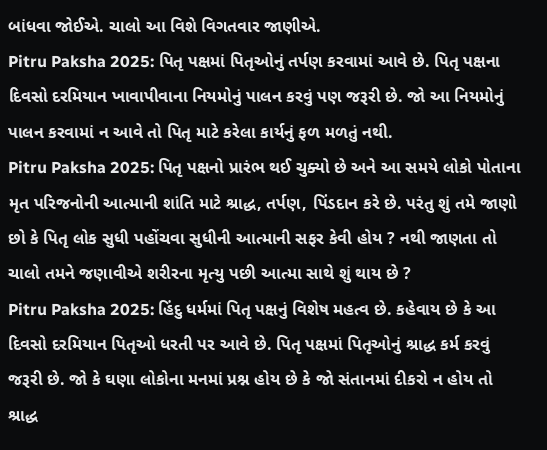બાંધવા જોઈએ. ચાલો આ વિશે વિગતવાર જાણીએ.
Pitru Paksha 2025: પિતૃ પક્ષમાં પિતૃઓનું તર્પણ કરવામાં આવે છે. પિતૃ પક્ષના દિવસો દરમિયાન ખાવાપીવાના નિયમોનું પાલન કરવું પણ જરૂરી છે. જો આ નિયમોનું પાલન કરવામાં ન આવે તો પિતૃ માટે કરેલા કાર્યનું ફળ મળતું નથી.
Pitru Paksha 2025: પિતૃ પક્ષનો પ્રારંભ થઈ ચુક્યો છે અને આ સમયે લોકો પોતાના મૃત પરિજનોની આત્માની શાંતિ માટે શ્રાદ્ધ, તર્પણ, પિંડદાન કરે છે. પરંતુ શું તમે જાણો છો કે પિતૃ લોક સુધી પહોંચવા સુધીની આત્માની સફર કેવી હોય ? નથી જાણતા તો ચાલો તમને જણાવીએ શરીરના મૃત્યુ પછી આત્મા સાથે શું થાય છે ?
Pitru Paksha 2025: હિંદુ ધર્મમાં પિતૃ પક્ષનું વિશેષ મહત્વ છે. કહેવાય છે કે આ દિવસો દરમિયાન પિતૃઓ ધરતી પર આવે છે. પિતૃ પક્ષમાં પિતૃઓનું શ્રાદ્ધ કર્મ કરવું જરૂરી છે. જો કે ઘણા લોકોના મનમાં પ્રશ્ન હોય છે કે જો સંતાનમાં દીકરો ન હોય તો શ્રાદ્ધ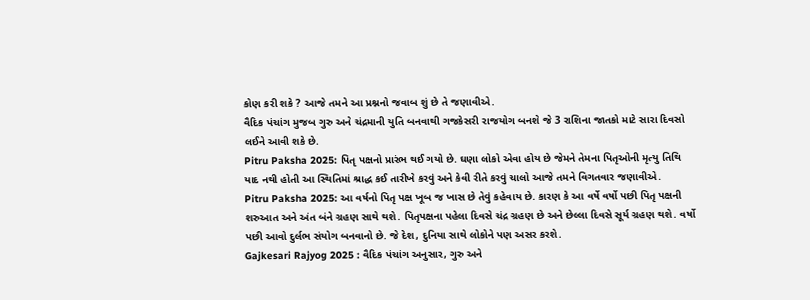કોણ કરી શકે ? આજે તમને આ પ્રશ્નનો જવાબ શું છે તે જણાવીએ.
વૈદિક પંચાંગ મુજબ ગુરુ અને ચંદ્રમાની યુતિ બનવાથી ગજકેસરી રાજયોગ બનશે જે 3 રાશિના જાતકો માટે સારા દિવસો લઈને આવી શકે છે.
Pitru Paksha 2025: પિતૃ પક્ષનો પ્રારંભ થઈ ગયો છે. ઘણા લોકો એવા હોય છે જેમને તેમના પિતૃઓની મૃત્યુ તિથિ યાદ નથી હોતી આ સ્થિતિમાં શ્રાદ્ધ કઈ તારીખે કરવું અને કેવી રીતે કરવું ચાલો આજે તમને વિગતવાર જણાવીએ.
Pitru Paksha 2025: આ વર્ષનો પિતૃ પક્ષ ખૂબ જ ખાસ છે તેવું કહેવાય છે. કારણ કે આ વર્ષે વર્ષો પછી પિતૃ પક્ષની શરુઆત અને અંત બંને ગ્રહણ સાથે થશે. પિતૃપક્ષના પહેલા દિવસે ચંદ્ર ગ્રહણ છે અને છેલ્લા દિવસે સૂર્ય ગ્રહણ થશે. વર્ષો પછી આવો દુર્લભ સંયોગ બનવાનો છે. જે દેશ, દુનિયા સાથે લોકોને પણ અસર કરશે.
Gajkesari Rajyog 2025 : વૈદિક પંચાંગ અનુસાર, ગુરુ અને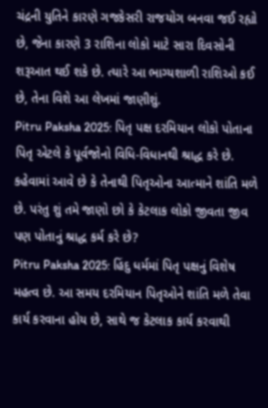ચંદ્રની યુતિને કારણે ગજકેસરી રાજયોગ બનવા જઈ રહ્યો છે, જેના કારણે 3 રાશિના લોકો માટે સારા દિવસોની શરૂઆત થઈ શકે છે. ત્યારે આ ભાગ્યશાળી રાશિઓ કઈ છે, તેના વિશે આ લેખમાં જાણીશું.
Pitru Paksha 2025: પિતૃ પક્ષ દરમિયાન લોકો પોતાના પિતૃ એટલે કે પૂર્વજોનો વિધિ-વિધાનથી શ્રાદ્ધ કરે છે. કહેવામાં આવે છે કે તેનાથી પિતૃઓના આત્માને શાંતિ મળે છે. પરંતુ શું તમે જાણો છો કે કેટલાક લોકો જીવતા જીવ પણ પોતાનું શ્રાદ્ધ કર્મ કરે છે?
Pitru Paksha 2025: હિંદુ ધર્મમાં પિતૃ પક્ષનું વિશેષ મહત્વ છે. આ સમય દરમિયાન પિતૃઓને શાંતિ મળે તેવા કાર્ય કરવાના હોય છે, સાથે જ કેટલાક કાર્ય કરવાથી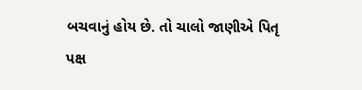બચવાનું હોય છે. તો ચાલો જાણીએ પિતૃ પક્ષ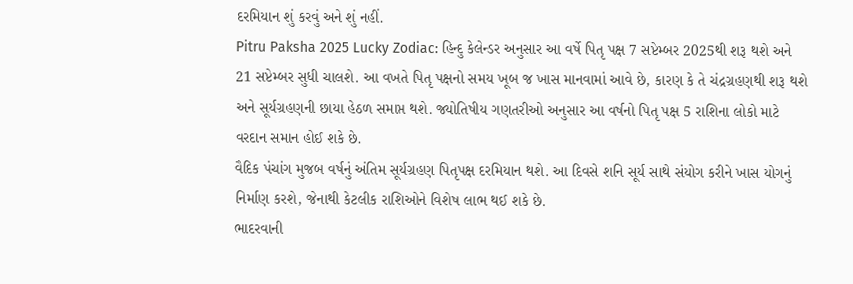દરમિયાન શું કરવું અને શું નહીં.
Pitru Paksha 2025 Lucky Zodiac: હિન્દુ કેલેન્ડર અનુસાર આ વર્ષે પિતૃ પક્ષ 7 સપ્ટેમ્બર 2025થી શરૂ થશે અને 21 સપ્ટેમ્બર સુધી ચાલશે. આ વખતે પિતૃ પક્ષનો સમય ખૂબ જ ખાસ માનવામાં આવે છે, કારણ કે તે ચંદ્રગ્રહણથી શરૂ થશે અને સૂર્યગ્રહણની છાયા હેઠળ સમાપ્ત થશે. જ્યોતિષીય ગણતરીઓ અનુસાર આ વર્ષનો પિતૃ પક્ષ 5 રાશિના લોકો માટે વરદાન સમાન હોઈ શકે છે.
વૈદિક પંચાંગ મુજબ વર્ષનું અંતિમ સૂર્યગ્રહણ પિતૃપક્ષ દરમિયાન થશે. આ દિવસે શનિ સૂર્ય સાથે સંયોગ કરીને ખાસ યોગનું નિર્માણ કરશે, જેનાથી કેટલીક રાશિઓને વિશેષ લાભ થઈ શકે છે.
ભાદરવાની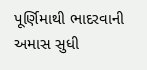પૂર્ણિમાથી ભાદરવાની અમાસ સુધી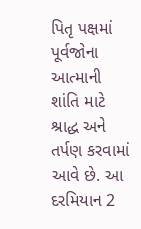પિતૃ પક્ષમાં પૂર્વજોના આત્માની શાંતિ માટે શ્રાદ્ધ અને તર્પણ કરવામાં આવે છે. આ દરમિયાન 2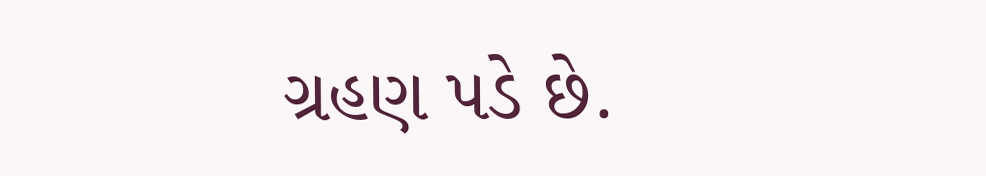ગ્રહણ પડે છે.